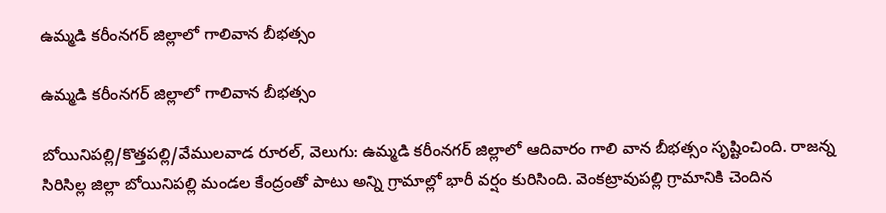ఉమ్మడి కరీంనగర్ జిల్లాలో గాలివాన బీభత్సం

ఉమ్మడి కరీంనగర్ జిల్లాలో గాలివాన బీభత్సం

బోయినిపల్లి/కొత్తపల్లి/వేములవాడ రూరల్‌‌‌‌‌‌‌‌, వెలుగు: ఉమ్మడి కరీంనగర్ జిల్లాలో ఆదివారం గాలి వాన బీభత్సం సృష్టించింది. రాజన్న సిరిసిల్ల జిల్లా బోయినిపల్లి మండల కేంద్రంతో పాటు అన్ని గ్రామాల్లో భారీ వర్షం కురిసింది. వెంకట్రావుపల్లి గ్రామానికి చెందిన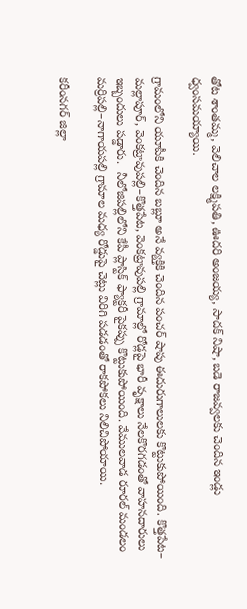తోట శాంతమ్మ, వెలిచాల లక్ష్మిపతి, ఊదరి అంజయ్య, సాదక్ నిషా, బడె రాజవ్వలకు చెందిన ఇండ్లు ధ్వంసమయ్యాయి.

గ్రామంలోని యూపీకి చెందిన బబ్లూ అనే వ్యక్తికి చెందిన పంచర్ షాపు ఈదురుగాలులకు కొట్టుకుపోయింది. కొత్తపేట– మల్లాపూర్, వెంకట్రావుపల్లి–కొత్తపేట, వెంకట్రావుపల్లి గ్రామాల్లో రోడ్లపై భారీ వృక్షాలు నేలకొరగడంతో వాహనదారులు ఇబ్బందులు పడ్డారు.  నీలోజిపల్లిలోని కేపీ ప్లాస్టిక్ ఫ్యాక్టరీ పైకప్పు కొట్టుకుపోయింది. వేములవాడ రూరల్ మండలం మర్రిపల్లి–నాగాయపల్లి గ్రామాల మధ్య రోడ్డుపై చెట్లు విరిగి పడడంతో రాకపోకలు నిలిచిపోయాయి.

కరీంనగర్ జిల్లా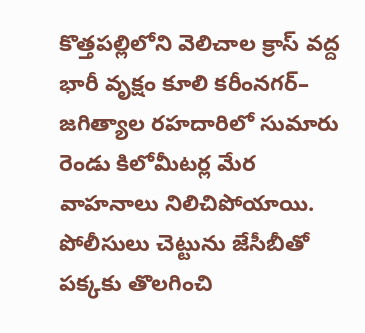కొత్తపల్లిలోని వెలిచాల క్రాస్‌‌‌‌‌‌‌‌ వద్ద భారీ వృక్షం కూలి కరీంనగర్‌‌‌‌‌‌‌‌‌‌‌‌‌‌‌‌– జగిత్యాల రహదారిలో సుమారు రెండు కిలోమీటర్ల మేర వాహనాలు నిలిచిపోయాయి. పోలీసులు చెట్టును జేసీబీతో పక్కకు తొలగించి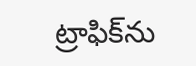ట్రాఫిక్‌‌‌‌‌‌‌‌ను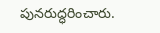పునరుద్ధరించారు.